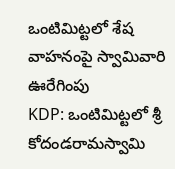ఒంటిమిట్టలో శేష వాహనంపై స్వామివారి ఊరేగింపు
KDP: ఒంటిమిట్టలో శ్రీ కోదండరామస్వామి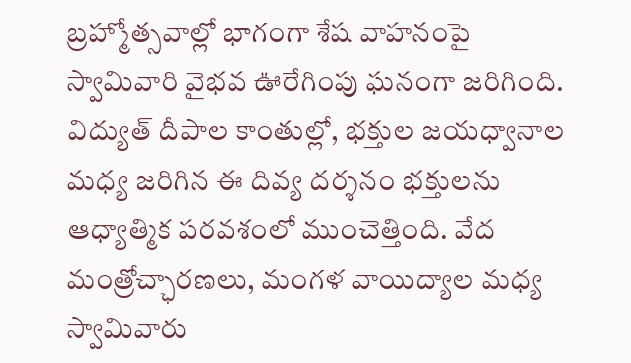బ్రహ్మోత్సవాల్లో భాగంగా శేష వాహనంపై స్వామివారి వైభవ ఊరేగింపు ఘనంగా జరిగింది. విద్యుత్ దీపాల కాంతుల్లో, భక్తుల జయధ్వానాల మధ్య జరిగిన ఈ దివ్య దర్శనం భక్తులను ఆధ్యాత్మిక పరవశంలో ముంచెత్తింది. వేద మంత్రోచ్ఛారణలు, మంగళ వాయిద్యాల మధ్య స్వామివారు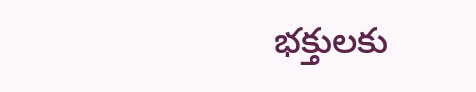భక్తులకు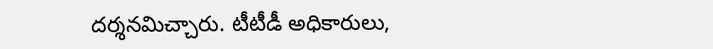దర్శనమిచ్చారు. టీటీడీ అధికారులు,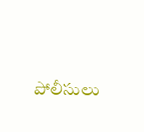పోలీసులు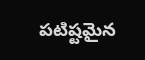పటిష్టమైన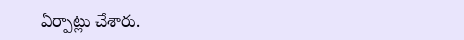ఏర్పాట్లు చేశారు.